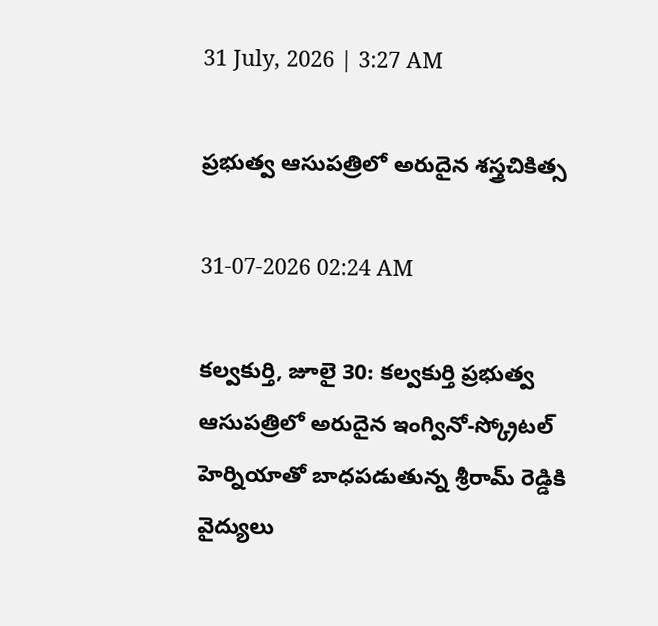31 July, 2026 | 3:27 AM

ప్రభుత్వ ఆసుపత్రిలో అరుదైన శస్త్రచికిత్స

31-07-2026 02:24 AM

కల్వకుర్తి, జూలై 30: కల్వకుర్తి ప్రభుత్వ ఆసుపత్రిలో అరుదైన ఇంగ్వినో-స్క్రోటల్ హెర్నియాతో బాధపడుతున్న శ్రీరామ్ రెడ్డికి వైద్యులు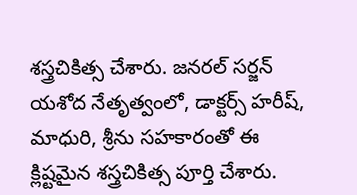శస్త్రచికిత్స చేశారు. జనరల్ సర్జన్ యశోద నేతృత్వంలో, డాక్టర్స్ హరీష్, మాధురి, శ్రీను సహకారంతో ఈ క్లిష్టమైన శస్త్రచికిత్స పూర్తి చేశారు.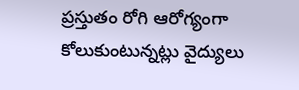ప్రస్తుతం రోగి ఆరోగ్యంగా కోలుకుంటున్నట్లు వైద్యులు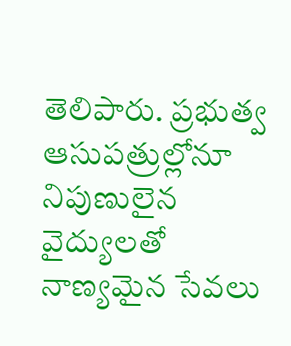తెలిపారు. ప్రభుత్వ ఆసుపత్రుల్లోనూ నిపుణులైన వైద్యులతో నాణ్యమైన సేవలు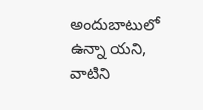అందుబాటులో ఉన్నా యని, వాటిని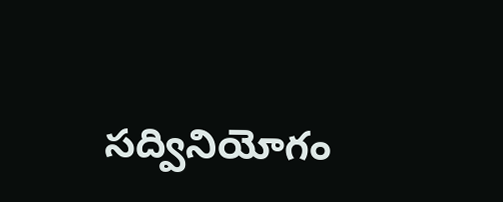సద్వినియోగం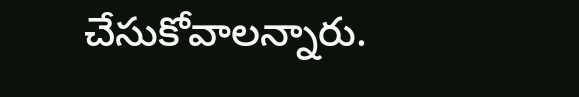చేసుకోవాలన్నారు.